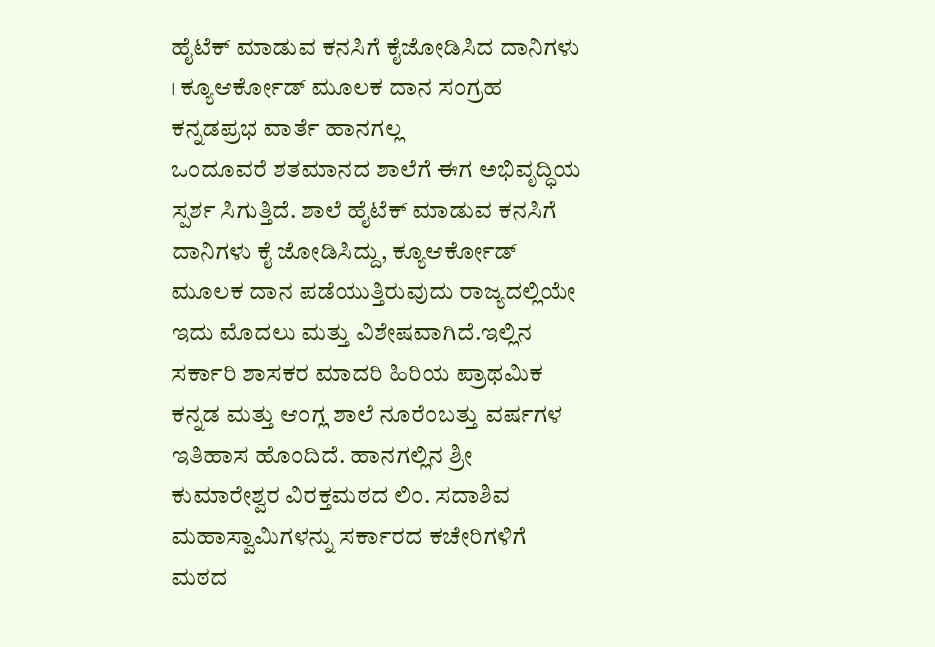ಹೈಟೆಕ್ ಮಾಡುವ ಕನಸಿಗೆ ಕೈಜೋಡಿಸಿದ ದಾನಿಗಳು । ಕ್ಯೂಆರ್ಕೋಡ್ ಮೂಲಕ ದಾನ ಸಂಗ್ರಹ
ಕನ್ನಡಪ್ರಭ ವಾರ್ತೆ ಹಾನಗಲ್ಲ
ಒಂದೂವರೆ ಶತಮಾನದ ಶಾಲೆಗೆ ಈಗ ಅಭಿವೃದ್ಧಿಯ ಸ್ಪರ್ಶ ಸಿಗುತ್ತಿದೆ. ಶಾಲೆ ಹೈಟೆಕ್ ಮಾಡುವ ಕನಸಿಗೆ ದಾನಿಗಳು ಕೈ ಜೋಡಿಸಿದ್ದು, ಕ್ಯೂಆರ್ಕೋಡ್ ಮೂಲಕ ದಾನ ಪಡೆಯುತ್ತಿರುವುದು ರಾಜ್ಯದಲ್ಲಿಯೇ ಇದು ಮೊದಲು ಮತ್ತು ವಿಶೇಷವಾಗಿದೆ.ಇಲ್ಲಿನ ಸರ್ಕಾರಿ ಶಾಸಕರ ಮಾದರಿ ಹಿರಿಯ ಪ್ರಾಥಮಿಕ ಕನ್ನಡ ಮತ್ತು ಆಂಗ್ಲ ಶಾಲೆ ನೂರೆಂಬತ್ತು ವರ್ಷಗಳ ಇತಿಹಾಸ ಹೊಂದಿದೆ. ಹಾನಗಲ್ಲಿನ ಶ್ರೀ ಕುಮಾರೇಶ್ವರ ವಿರಕ್ತಮಠದ ಲಿಂ. ಸದಾಶಿವ ಮಹಾಸ್ವಾಮಿಗಳನ್ನು ಸರ್ಕಾರದ ಕಚೇರಿಗಳಿಗೆ ಮಠದ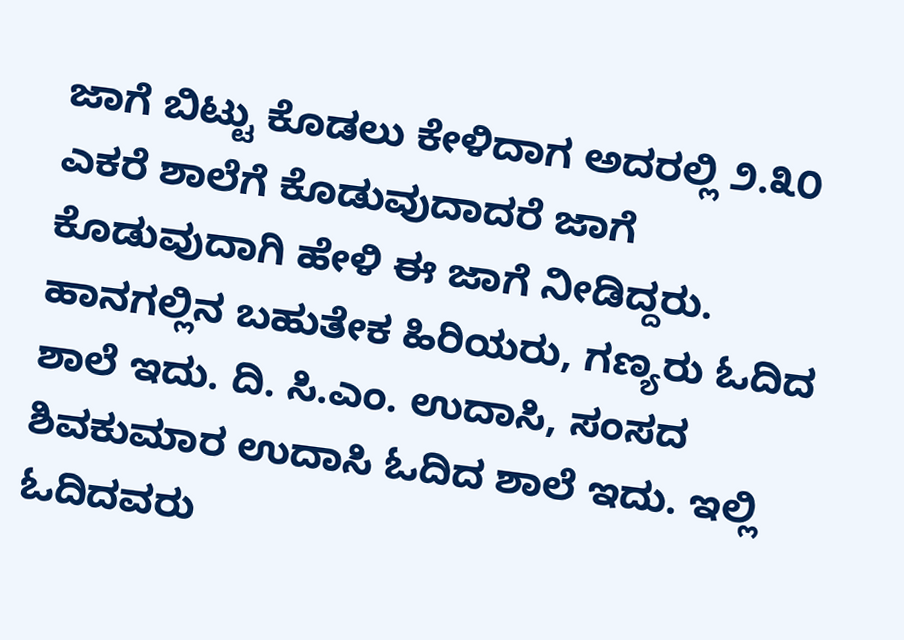ಜಾಗೆ ಬಿಟ್ಟು ಕೊಡಲು ಕೇಳಿದಾಗ ಅದರಲ್ಲಿ ೨.೩೦ ಎಕರೆ ಶಾಲೆಗೆ ಕೊಡುವುದಾದರೆ ಜಾಗೆ ಕೊಡುವುದಾಗಿ ಹೇಳಿ ಈ ಜಾಗೆ ನೀಡಿದ್ದರು. ಹಾನಗಲ್ಲಿನ ಬಹುತೇಕ ಹಿರಿಯರು, ಗಣ್ಯರು ಓದಿದ ಶಾಲೆ ಇದು. ದಿ. ಸಿ.ಎಂ. ಉದಾಸಿ, ಸಂಸದ ಶಿವಕುಮಾರ ಉದಾಸಿ ಓದಿದ ಶಾಲೆ ಇದು. ಇಲ್ಲಿ ಓದಿದವರು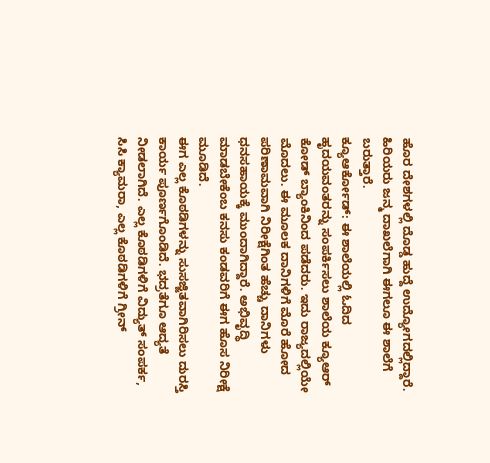ಹೊರ ದೇಶಗಳಲ್ಲಿ ದೊಡ್ಡ ಹುದ್ದೆ ಉದ್ಯೋಗದಲ್ಲಿದ್ದಾರೆ. ಹಿರಿಯರು ಜನ್ಮ ದಾಖಲೆಗಾಗಿ ಈಗಲೂ ಈ ಶಾಲೆಗೆ ಬರುತ್ತಾರೆ.
ಕ್ಯೂಆರ್ಕೋಡ್: ಈ ಶಾಲೆಯಲ್ಲಿ ಓದಿದ ಹೃದಯವಂತರನ್ನು ಸಂಪರ್ಕಿಸಲು ಶಾಲೆಯ ಕ್ಯೂಆರ್ ಕೋಡ್ ಬ್ಯಾಂಕಿನಿಂದ ಪಡೆದರು. ಇದು ರಾಜ್ಯದಲ್ಲಿಯೇ ಮೊದಲು. ಈ ಮೂಲಕ ದಾನಿಗಳಿಗೆ ಮೊರೆ ಹೋದ ಪರಿಣಾಮವಾಗಿ ನಿರೀಕ್ಷೆಗಿಂತ ಹೆಚ್ಚು ದಾನಿಗಳು ಧನಸಹಾಯಕ್ಕೆ ಮುಂದಾಗಿದ್ದಾರೆ. ಅಭಿವೃದ್ಧಿ ಮಾಡಬೇಕೆಂಬ ಕನಸು ಕಂಡವರಿಗೆ ಈಗ ಹೊಸ ನಿರೀಕ್ಷೆ ಮೂಡಿದೆ.
ಈಗ ಎಲ್ಲ ಕೊಠಡಿಗಳನ್ನು ಸುಸಜ್ಜಿತವಾಗಿರಿಸಲು ದುರಸ್ತಿ ಕಾರ್ಯ ಪೂರ್ಣಗೊಂಡಿದೆ. ಭದ್ರತೆಗೂ ಆದ್ಯತೆ ನೀಡಲಾಗಿದೆ. ಎಲ್ಲ ಕೊಠಡಿಗಳಿಗೆ ವಿದ್ಯುತ್ ಸಂಪರ್ಕ, ಸಿಸಿ ಕ್ಯಾಮರಾ, ಎಲ್ಲ ಕೊಠಡಿಗಳಿಗೆ ಗ್ರೀನ್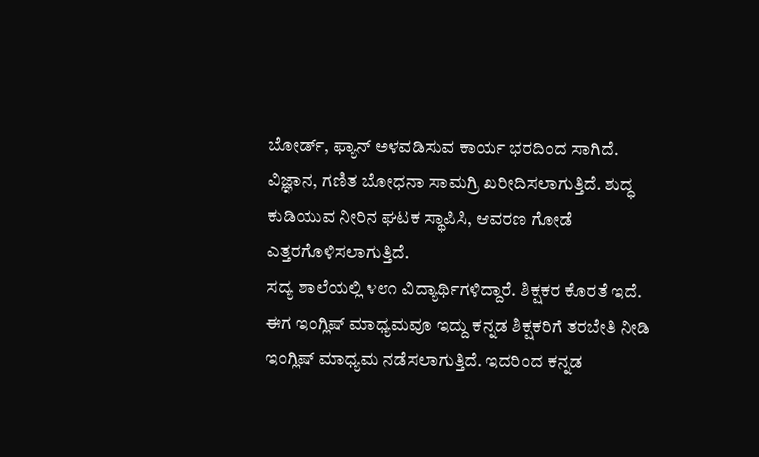ಬೋರ್ಡ್, ಫ್ಯಾನ್ ಅಳವಡಿಸುವ ಕಾರ್ಯ ಭರದಿಂದ ಸಾಗಿದೆ. ವಿಜ್ಞಾನ, ಗಣಿತ ಬೋಧನಾ ಸಾಮಗ್ರಿ ಖರೀದಿಸಲಾಗುತ್ತಿದೆ. ಶುದ್ಧ ಕುಡಿಯುವ ನೀರಿನ ಘಟಕ ಸ್ಥಾಪಿಸಿ, ಆವರಣ ಗೋಡೆ ಎತ್ತರಗೊಳಿಸಲಾಗುತ್ತಿದೆ.
ಸದ್ಯ ಶಾಲೆಯಲ್ಲಿ ೪೮೧ ವಿದ್ಯಾರ್ಥಿಗಳಿದ್ದಾರೆ. ಶಿಕ್ಷಕರ ಕೊರತೆ ಇದೆ. ಈಗ ಇಂಗ್ಲಿಷ್ ಮಾಧ್ಯಮವೂ ಇದ್ದು ಕನ್ನಡ ಶಿಕ್ಷಕರಿಗೆ ತರಬೇತಿ ನೀಡಿ ಇಂಗ್ಲಿಷ್ ಮಾಧ್ಯಮ ನಡೆಸಲಾಗುತ್ತಿದೆ. ಇದರಿಂದ ಕನ್ನಡ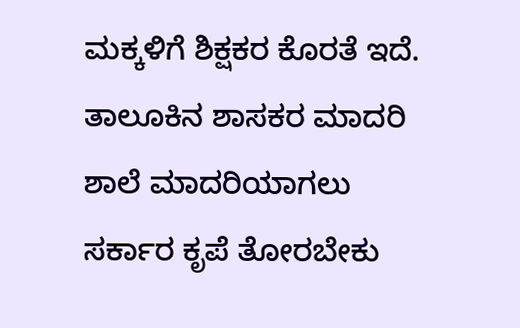ಮಕ್ಕಳಿಗೆ ಶಿಕ್ಷಕರ ಕೊರತೆ ಇದೆ. ತಾಲೂಕಿನ ಶಾಸಕರ ಮಾದರಿ ಶಾಲೆ ಮಾದರಿಯಾಗಲು ಸರ್ಕಾರ ಕೃಪೆ ತೋರಬೇಕು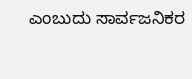ಎಂಬುದು ಸಾರ್ವಜನಿಕರ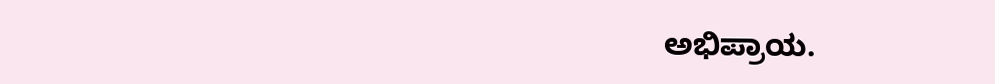ಅಭಿಪ್ರಾಯ.